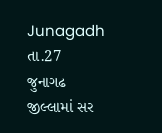Junagadh તા.27
જુનાગઢ જીલ્લામાં સર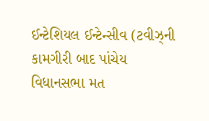ઈન્ટેશિયલ ઈન્ટેન્સીવ (ટવીઝ્ની કામગીરી બાદ પાંચેય વિધાનસભા મત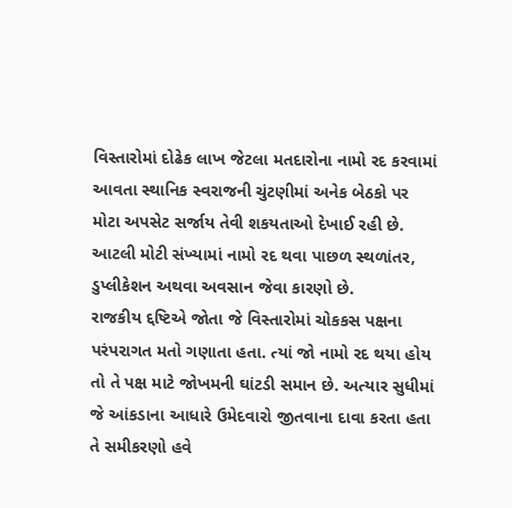વિસ્તારોમાં દોઢેક લાખ જેટલા મતદારોના નામો રદ કરવામાં આવતા સ્થાનિક સ્વરાજની ચુંટણીમાં અનેક બેઠકો પર મોટા અપસેટ સર્જાય તેવી શકયતાઓ દેખાઈ રહી છે. આટલી મોટી સંખ્યામાં નામો રદ થવા પાછળ સ્થળાંતર, ડુપ્લીકેશન અથવા અવસાન જેવા કારણો છે.
રાજકીય દ્દષ્ટિએ જોતા જે વિસ્તારોમાં ચોકકસ પક્ષના પરંપરાગત મતો ગણાતા હતા. ત્યાં જો નામો રદ થયા હોય તો તે પક્ષ માટે જોખમની ઘાંટડી સમાન છે. અત્યાર સુધીમાં જે આંકડાના આધારે ઉમેદવારો જીતવાના દાવા કરતા હતા તે સમીકરણો હવે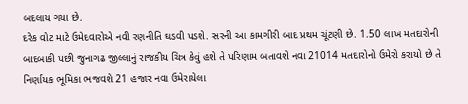બદલાય ગયા છે.
દરેક વોટ માટે ઉમેદવારોએ નવી રણનીતિ ઘડવી પડશે. સરની આ કામગીરી બાદ પ્રથમ ચૂંટણી છે. 1.50 લાખ મતદારોની બાદબાકી પછી જુનાગઢ જીલ્લાનું રાજકીય ચિત્ર કેવું હશે તે પરિણામ બતાવશે નવા 21014 મતદારોનો ઉમેરો કરાયો છે તે નિર્ણાયક ભૂમિકા ભજવશે 21 હજાર નવા ઉમેરાયેલા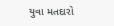યુવા મતદારો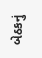બેઠકનું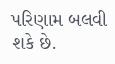પરિણામ બલવી શકે છે.